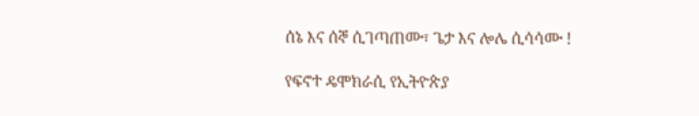ሰኔ እና ሰኞ ሲገጣጠሙ፣ ጌታ እና ሎሌ ሲሳሳሙ !

የፍኖተ ዴሞክራሲ የኢትዮጵያ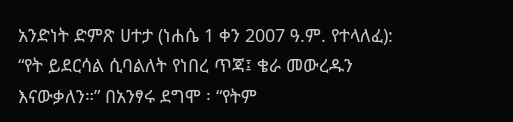አንድነት ድምጽ ሀተታ (ነሐሴ 1 ቀን 2007 ዓ.ም. የተላለፈ):  “የት ይደርሳል ሲባልለት የነበረ ጥጃ፤ ቄራ መውረዱን እናውቃለን።” በአንፃሩ ደግሞ ፡ “የትም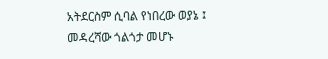አትደርስም ሲባል የነበረው ወያኔ ፤ መዳረሻው ጎልጎታ መሆኑ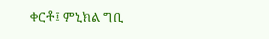ቀርቶ፤ ምኒክል ግቢ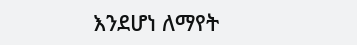እንደሆነ ለማየት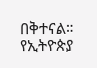በቅተናል። የኢትዮጵያ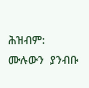ሕዝብም:  ሙሉውን  ያንብቡ